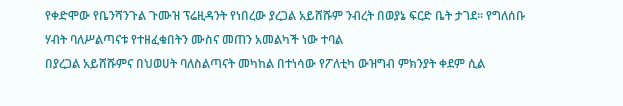የቀድሞው የቤንሻንጉል ጉሙዝ ፕሬዚዳንት የነበረው ያረጋል አይሸሹም ንብረት በወያኔ ፍርድ ቤት ታገደ። የግለሰቡ ሃብት ባለሥልጣናቱ የተዘፈቁበትን ሙስና መጠን አመልካች ነው ተባል
በያረጋል አይሸሹምና በህወሀት ባለስልጣናት መካከል በተነሳው የፖለቲካ ውዝግብ ምክንያት ቀደም ሲል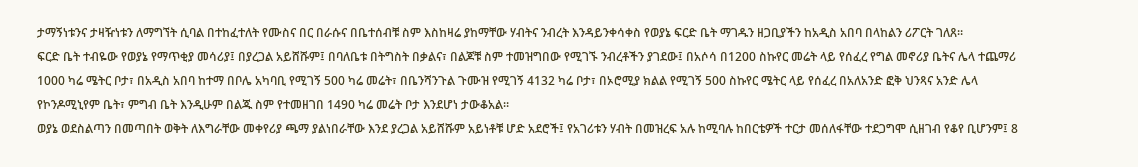ታማኝነቱንና ታዛዥነቱን ለማግኘት ሲባል በተከፈተለት የሙስና በር በራሱና በቤተሰብቹ ስም እስከዛሬ ያከማቸው ሃብትና ንብረት እንዳይንቀሳቀስ የወያኔ ፍርድ ቤት ማገዱን ዘጋቢያችን ከአዲስ አበባ በላከልን ሪፖርት ገለጸ።
ፍርድ ቤት ተብዬው የወያኔ የማጥቂያ መሳሪያ፤ በያረጋል አይሸሹም፤ በባለቤቱ በትግስት በቃልና፣ በልጆቹ ስም ተመዝግበው የሚገኙ ንብረቶችን ያገደው፤ በአሶሳ በ1200 ስኩየር መሬት ላይ የሰፈረ የግል መኖሪያ ቤትና ሌላ ተጨማሪ 1000 ካሬ ሜትር ቦታ፣ በአዲስ አበባ ከተማ በቦሌ አካባቢ የሚገኝ 500 ካሬ መሬት፣ በቤንሻንጉል ጉሙዝ የሚገኝ 4132 ካሬ ቦታ፣ በኦሮሚያ ክልል የሚገኝ 500 ስኩየር ሜትር ላይ የሰፈረ በአለአንድ ፎቅ ህንጻና አንድ ሌላ የኮንዶሚኒየም ቤት፣ ምግብ ቤት እንዲሁም በልጁ ስም የተመዘገበ 1490 ካሬ መሬት ቦታ እንደሆነ ታውቆአል።
ወያኔ ወደስልጣን በመጣበት ወቅት ለእግራቸው መቀየሪያ ጫማ ያልነበራቸው እንደ ያረጋል አይሸሹም አይነቶቹ ሆድ አደሮች፤ የአገሪቱን ሃብት በመዝረፍ አሉ ከሚባሉ ከበርቴዎች ተርታ መሰለፋቸው ተደጋግሞ ሲዘገብ የቆየ ቢሆንም፤ 8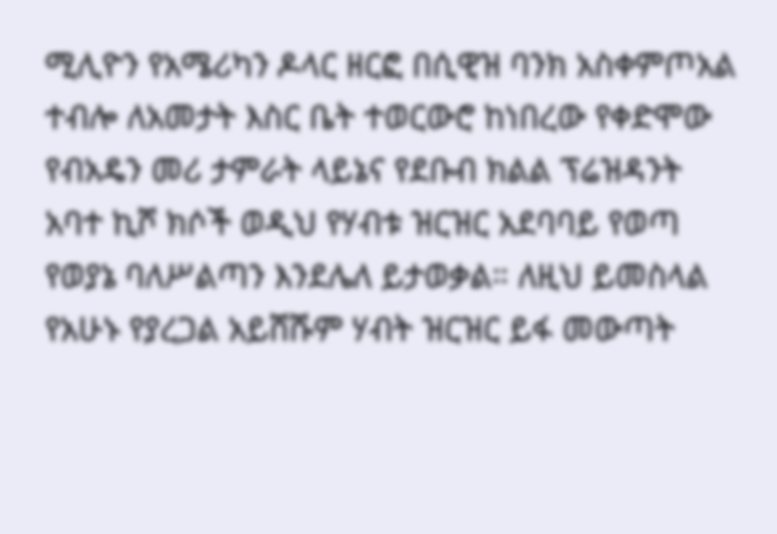ሚሊዮን የአሜሪካን ዶላር ዘርፎ በሲዊዝ ባንክ አስቀምጦአል ተብሎ ለአመታት እስር ቤት ተወርውሮ ከነበረው የቀድሞው የብአዴን መሪ ታምራት ላይኔና የደቡብ ክልል ፕሬዝዳንት አባተ ኪሾ ክሶች ወዲህ የሃብቱ ዝርዝር አደባባይ የወጣ የወያኔ ባለሥልጣን እንደሌለ ይታወቃል። ለዚህ ይመስላል የአሁኑ የያረጋል አይሸሹም ሃብት ዝርዝር ይፋ መውጣት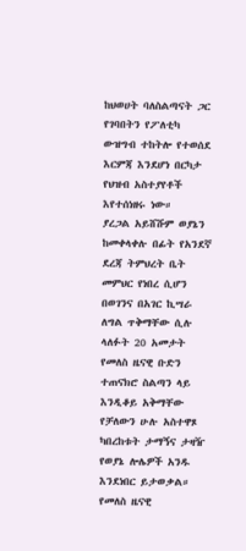ከህወሀት ባለስልጣናት ጋር የገባበትን የፖለቲካ ውዝግብ ተከትሎ የተወሰደ እርምጃ እንደሆነ በርካታ የህዝብ አስተያየቶች እየተሰነዘሩ ነው።
ያረጋል አይሸሹም ወያኔን ከመቀላቀሉ በፊት የአንደኛ ደረጃ ትምህረት ቤት መምህር የነበረ ሲሆን በወገንና በአገር ኪሣራ ለግል ጥቅማቸው ሲሉ ላለፉት 20 አመታት የመለስ ዜናዊ ቡድን ተጠናክሮ ስልጣን ላይ እንዲቆይ አቅማቸው የቻለውን ሁሉ አስተዋጾ ካበረከቱት ታማኝና ታዛዥ የወያኔ ሎሌዎች አንዱ እንደነበር ይታወቃል።
የመለስ ዜናዊ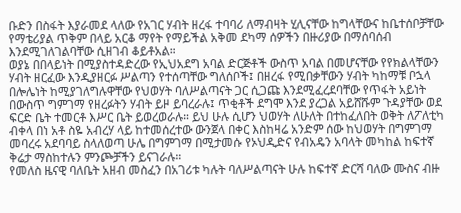ቡድን በስፋት እያራመደ ላለው የአገር ሃብት ዘረፋ ተባባሪ ለማብዛት ሂሊናቸው ከግላቸውና ከቤተሰቦቻቸው የማቴሪያል ጥቅም በላይ አርቆ ማየት የማይችል አቅመ ደካማ ሰዎችን በዙሪያው በማሰባሰብ እንደሚገለገልባቸው ሲዘገብ ቆይቶአል።
ወያኔ በበላይነት በሚያስተዳድረው የኢህአደግ አባል ድርጅቶች ውስጥ አባል በመሆናቸው የየክልላቸውን ሃብት ዘርፈው እንዲያዘርፉ ሥልጣን የተሰጣቸው ግለሰቦች፤ በዘረፋ የሚበቃቸውን ሃብት ካከማቹ ቦኋላ በሎሌነት ከሚያገለግሉዋቸው የህወሃት ባለሥልጣናት ጋር ሲጋጩ እንደሚፈረደባቸው የጥፋት አይነት በውስጥ ግምገማ የዘረፉትን ሃብት ይዞ ይባረራሉ፤ ጥቂቶች ደግሞ እንደ ያረጋል አይሸሹም ጉዳያቸው ወደ ፍርድ ቤት ተመርቶ እሥር ቤት ይወረወራሉ። ይህ ሁሉ ሲሆን ህወሃት ለሁለት በተከፈለበት ወቅት ለፖለቲካ ብቀላ በነ አቶ ስዬ አብረሃ ላይ ከተመሰረተው ውንጀላ በቀር እስከዛሬ አንድም ሰው ከህወሃት በግምገማ መባረሩ አደባባይ ስላለወጣ ሁሌ በግምገማ በሚታመሱ የኦህዲድና የብአዴን አባላት መካከል ከፍተኛ ቅሬታ ማስከተሉን ምንጮቻችን ይናገራሉ።
የመለስ ዜናዊ ባለቤት አዘብ መስፈን በአገሪቱ ካሉት ባለሥልጣናት ሁሉ ከፍተኛ ድርሻ ባለው ሙስና ብዙ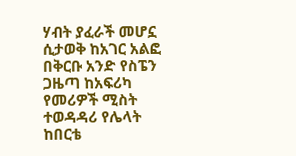ሃብት ያፈራች መሆኗ ሲታወቅ ከአገር አልፎ በቅርቡ አንድ የስፔን ጋዜጣ ከአፍሪካ የመሪዎች ሚስት ተወዳዳሪ የሌላት ከበርቴ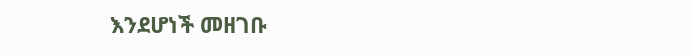እንደሆነች መዘገቡ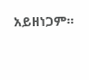አይዘነጋም።